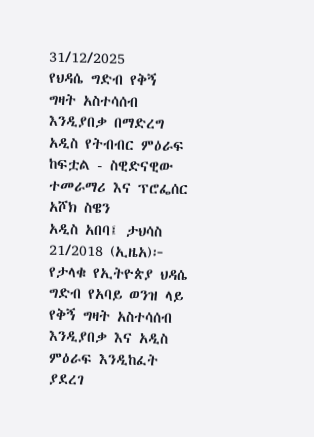31/12/2025
የህዳሴ ግድብ የቅኝ ግዛት አስተሳሰብ እንዲያበቃ በማድረግ አዲስ የትብብር ምዕራፍ ከፍቷል - ስዊድናዊው ተመራማሪ እና ፕሮፌሰር አሾክ ስዌን
አዲስ አበባ፤ ታህሳስ 21/2018 (ኢዜአ)፦ የታላቁ የኢትዮጵያ ህዳሴ ግድብ የአባይ ወንዝ ላይ የቅኝ ግዛት አስተሳሰብ እንዲያበቃ እና አዲስ ምዕራፍ እንዲከፈት ያደረገ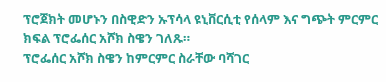ፕሮጀክት መሆኑን በስዊድን ኡፕሳላ ዩኒቨርሲቲ የሰላም እና ግጭት ምርምር ክፍል ፕሮፌሰር አሾክ ስዌን ገለጹ።
ፕሮፌሰር አሾክ ስዌን ከምርምር ስራቸው ባሻገር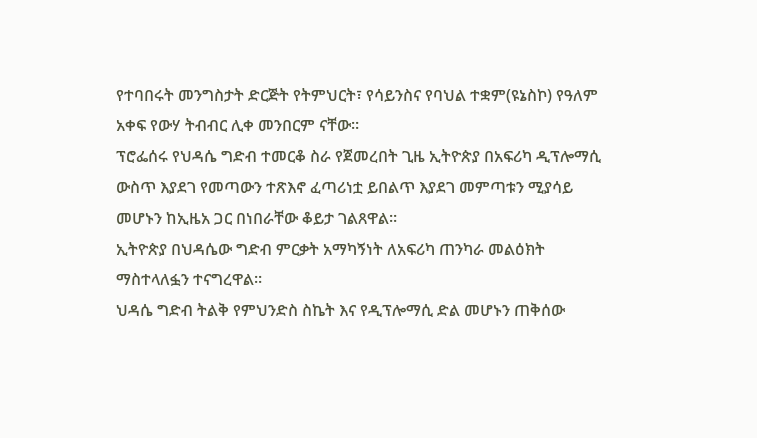የተባበሩት መንግስታት ድርጅት የትምህርት፣ የሳይንስና የባህል ተቋም(ዩኔስኮ) የዓለም አቀፍ የውሃ ትብብር ሊቀ መንበርም ናቸው።
ፕሮፌሰሩ የህዳሴ ግድብ ተመርቆ ስራ የጀመረበት ጊዜ ኢትዮጵያ በአፍሪካ ዲፕሎማሲ ውስጥ እያደገ የመጣውን ተጽእኖ ፈጣሪነቷ ይበልጥ እያደገ መምጣቱን ሚያሳይ መሆኑን ከኢዜአ ጋር በነበራቸው ቆይታ ገልጸዋል።
ኢትዮጵያ በህዳሴው ግድብ ምርቃት አማካኝነት ለአፍሪካ ጠንካራ መልዕክት ማስተላለፏን ተናግረዋል።
ህዳሴ ግድብ ትልቅ የምህንድስ ስኬት እና የዲፕሎማሲ ድል መሆኑን ጠቅሰው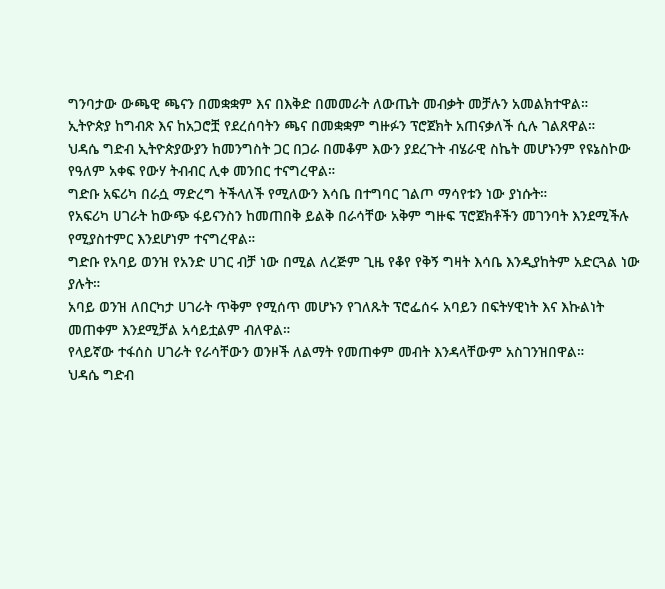ግንባታው ውጫዊ ጫናን በመቋቋም እና በእቅድ በመመራት ለውጤት መብቃት መቻሉን አመልክተዋል።
ኢትዮጵያ ከግብጽ እና ከአጋሮቿ የደረሰባትን ጫና በመቋቋም ግዙፉን ፕሮጀክት አጠናቃለች ሲሉ ገልጸዋል።
ህዳሴ ግድብ ኢትዮጵያውያን ከመንግስት ጋር በጋራ በመቆም እውን ያደረጉት ብሄራዊ ስኬት መሆኑንም የዩኔስኮው የዓለም አቀፍ የውሃ ትብብር ሊቀ መንበር ተናግረዋል።
ግድቡ አፍሪካ በራሷ ማድረግ ትችላለች የሚለውን እሳቤ በተግባር ገልጦ ማሳየቱን ነው ያነሱት።
የአፍሪካ ሀገራት ከውጭ ፋይናንስን ከመጠበቅ ይልቅ በራሳቸው አቅም ግዙፍ ፕሮጀክቶችን መገንባት እንደሚችሉ የሚያስተምር እንደሆነም ተናግረዋል።
ግድቡ የአባይ ወንዝ የአንድ ሀገር ብቻ ነው በሚል ለረጅም ጊዜ የቆየ የቅኝ ግዛት እሳቤ እንዲያከትም አድርጓል ነው ያሉት።
አባይ ወንዝ ለበርካታ ሀገራት ጥቅም የሚሰጥ መሆኑን የገለጹት ፕሮፌሰሩ አባይን በፍትሃዊነት እና እኩልነት መጠቀም እንደሚቻል አሳይቷልም ብለዋል።
የላይኛው ተፋሰስ ሀገራት የራሳቸውን ወንዞች ለልማት የመጠቀም መብት እንዳላቸውም አስገንዝበዋል።
ህዳሴ ግድብ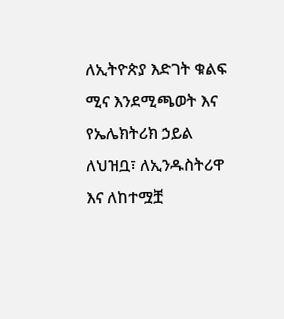ለኢትዮጵያ እድገት ቁልፍ ሚና እንደሚጫወት እና የኤሌክትሪክ ኃይል ለህዝቧ፣ ለኢንዱስትሪዋ እና ለከተሟቿ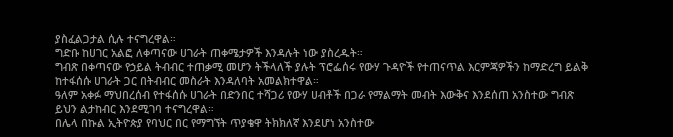ያስፈልጋታል ሲሉ ተናግረዋል።
ግድቡ ከሀገር አልፎ ለቀጣናው ሀገራት ጠቀሜታዎች እንዳሉት ነው ያስረዱት።
ግብጽ በቀጣናው የኃይል ትብብር ተጠቃሚ መሆን ትችላለች ያሉት ፕሮፌሰሩ የውሃ ጉዳዮች የተጠናጥል እርምጃዎችን ከማድረግ ይልቅ ከተፋሰሱ ሀገራት ጋር በትብብር መስራት እንዳለባት አመልክተዋል።
ዓለም አቀፉ ማህበረሰብ የተፋሰሱ ሀገራት በድንበር ተሻጋሪ የውሃ ሀብቶች በጋራ የማልማት መብት እውቅና እንደሰጠ አንስተው ግብጽ ይህን ልታከብር እንደሚገባ ተናግረዋል።
በሌላ በኩል ኢትዮጵያ የባህር በር የማግኘት ጥያቄዋ ትክክለኛ እንደሆነ አንስተው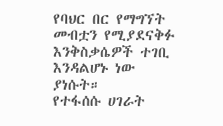የባህር በር የማግኘት መብቷን የሚያደናቅፉ እንቅስቃሴዎች ተገቢ እንዳልሆኑ ነው ያነሱት።
የተፋሰሱ ሀገራት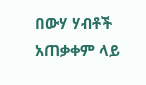በውሃ ሃብቶች አጠቃቀም ላይ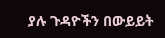ያሉ ጉዳዮችን በውይይት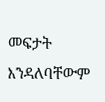መፍታት እንዳለባቸውም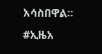አሳስበዋል።
#ኢዜአ